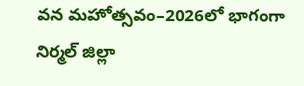వన మహోత్సవం–2026లో భాగంగా నిర్మల్ జిల్లా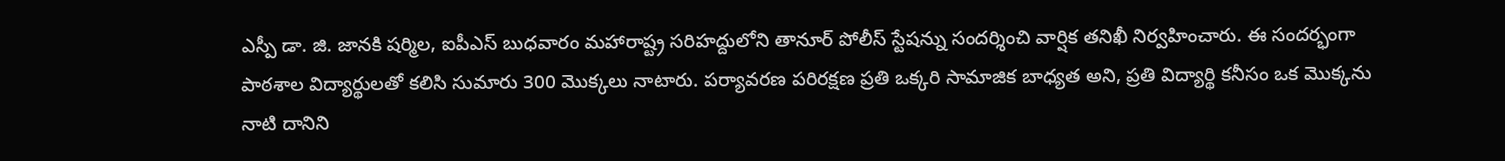ఎస్పీ డా. జి. జానకి షర్మిల, ఐపీఎస్ బుధవారం మహారాష్ట్ర సరిహద్దులోని తానూర్ పోలీస్ స్టేషన్ను సందర్శించి వార్షిక తనిఖీ నిర్వహించారు. ఈ సందర్భంగా పాఠశాల విద్యార్థులతో కలిసి సుమారు 300 మొక్కలు నాటారు. పర్యావరణ పరిరక్షణ ప్రతి ఒక్కరి సామాజిక బాధ్యత అని, ప్రతి విద్యార్థి కనీసం ఒక మొక్కను నాటి దానిని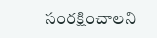సంరక్షించాలని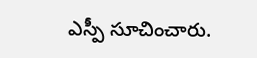ఎస్పీ సూచించారు.